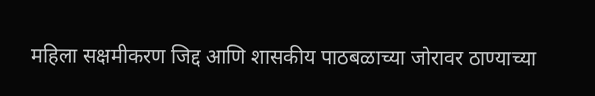महिला सक्षमीकरण जिद्द आणि शासकीय पाठबळाच्या जोरावर ठाण्याच्या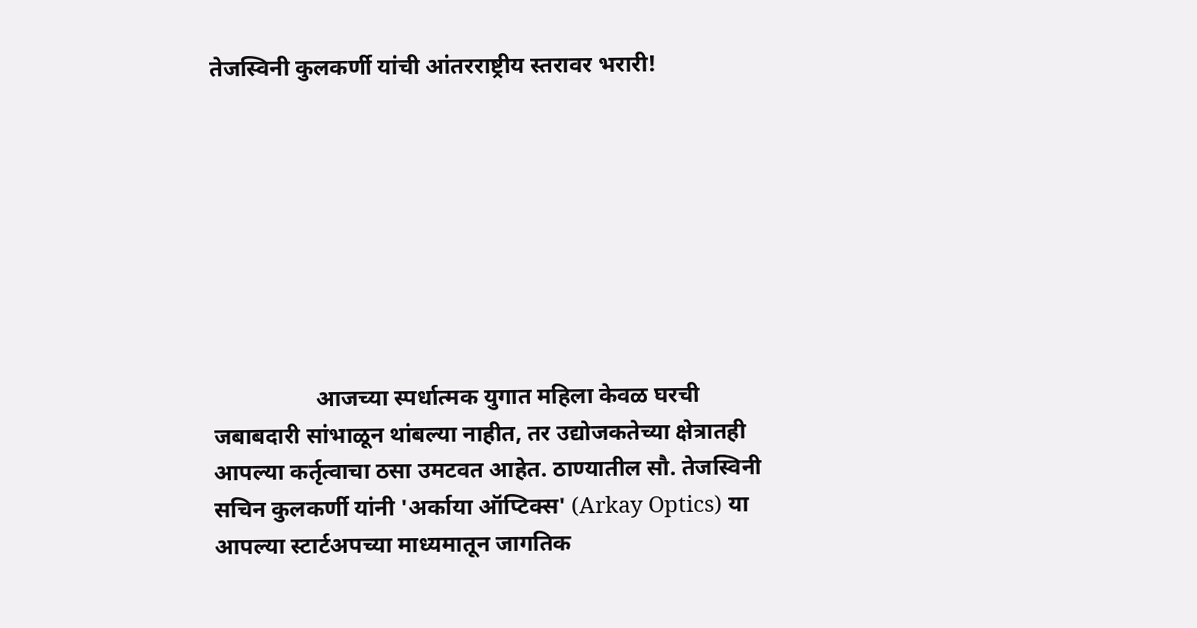तेजस्विनी कुलकर्णी यांची आंतरराष्ट्रीय स्तरावर भरारी!








                  आजच्या स्पर्धात्मक युगात महिला केवळ घरची जबाबदारी सांभाळून थांबल्या नाहीत, तर उद्योजकतेच्या क्षेत्रातही आपल्या कर्तृत्वाचा ठसा उमटवत आहेत. ठाण्यातील सौ. तेजस्विनी सचिन कुलकर्णी यांनी 'अर्काया ऑप्टिक्स' (Arkay Optics) या आपल्या स्टार्टअपच्या माध्यमातून जागतिक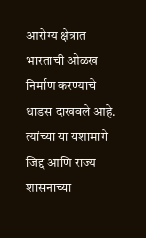आरोग्य क्षेत्रात भारताची ओळख निर्माण करण्याचे धाडस दाखवले आहे. त्यांच्या या यशामागे जिद्द आणि राज्य शासनाच्या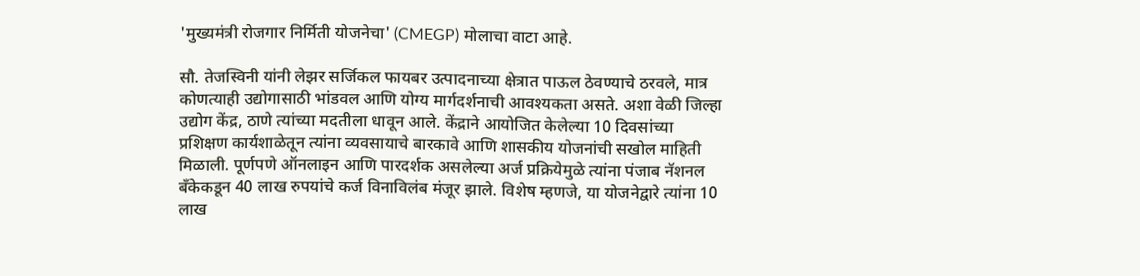'मुख्यमंत्री रोजगार निर्मिती योजनेचा' (CMEGP) मोलाचा वाटा आहे.

सौ. तेजस्विनी यांनी लेझर सर्जिकल फायबर उत्पादनाच्या क्षेत्रात पाऊल ठेवण्याचे ठरवले, मात्र कोणत्याही उद्योगासाठी भांडवल आणि योग्य मार्गदर्शनाची आवश्यकता असते. अशा वेळी जिल्हा उद्योग केंद्र, ठाणे त्यांच्या मदतीला धावून आले. केंद्राने आयोजित केलेल्या 10 दिवसांच्या प्रशिक्षण कार्यशाळेतून त्यांना व्यवसायाचे बारकावे आणि शासकीय योजनांची सखोल माहिती मिळाली. पूर्णपणे ऑनलाइन आणि पारदर्शक असलेल्या अर्ज प्रक्रियेमुळे त्यांना पंजाब नॅशनल बँकेकडून 40 लाख रुपयांचे कर्ज विनाविलंब मंजूर झाले. विशेष म्हणजे, या योजनेद्वारे त्यांना 10 लाख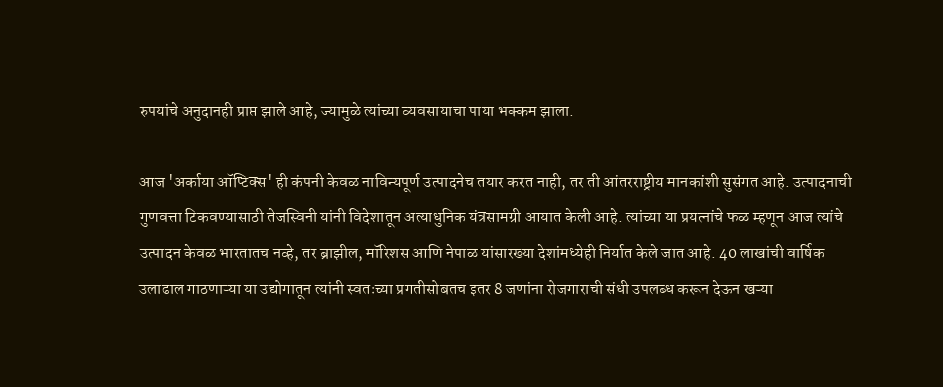रुपयांचे अनुदानही प्राप्त झाले आहे, ज्यामुळे त्यांच्या व्यवसायाचा पाया भक्कम झाला.

आज 'अर्काया ऑप्टिक्स' ही कंपनी केवळ नाविन्यपूर्ण उत्पादनेच तयार करत नाही, तर ती आंतरराष्ट्रीय मानकांशी सुसंगत आहे. उत्पादनाची गुणवत्ता टिकवण्यासाठी तेजस्विनी यांनी विदेशातून अत्याधुनिक यंत्रसामग्री आयात केली आहे. त्यांच्या या प्रयत्नांचे फळ म्हणून आज त्यांचे उत्पादन केवळ भारतातच नव्हे, तर ब्राझील, मॉरिशस आणि नेपाळ यांसारख्या देशांमध्येही निर्यात केले जात आहे. 40 लाखांची वार्षिक उलाढाल गाठणाऱ्या या उद्योगातून त्यांनी स्वतःच्या प्रगतीसोबतच इतर 8 जणांना रोजगाराची संधी उपलब्ध करून देऊन खऱ्या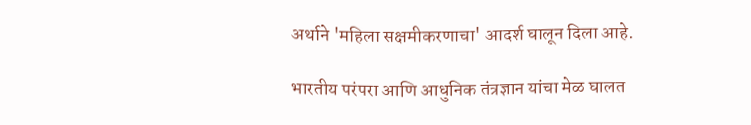अर्थाने 'महिला सक्षमीकरणाचा' आदर्श घालून दिला आहे.

भारतीय परंपरा आणि आधुनिक तंत्रज्ञान यांचा मेळ घालत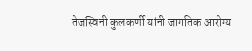तेजस्विनी कुलकर्णी यांनी जागतिक आरोग्य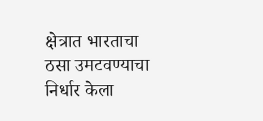क्षेत्रात भारताचा ठसा उमटवण्याचा निर्धार केला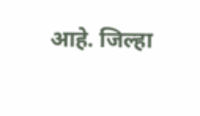आहे. जिल्हा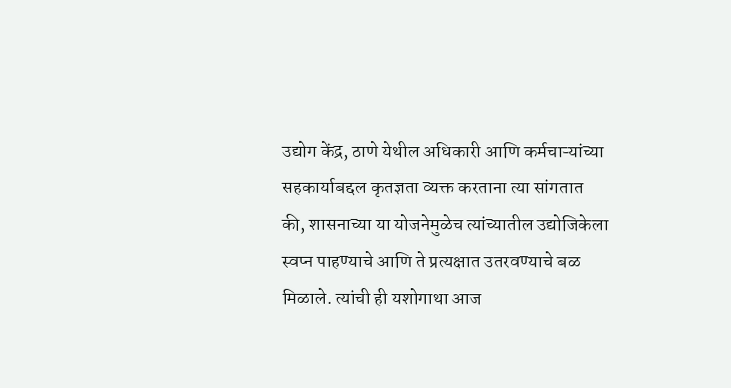उद्योग केंद्र, ठाणे येथील अधिकारी आणि कर्मचाऱ्यांच्या सहकार्याबद्दल कृतज्ञता व्यक्त करताना त्या सांगतात की, शासनाच्या या योजनेमुळेच त्यांच्यातील उद्योजिकेला स्वप्न पाहण्याचे आणि ते प्रत्यक्षात उतरवण्याचे बळ मिळाले. त्यांची ही यशोगाथा आज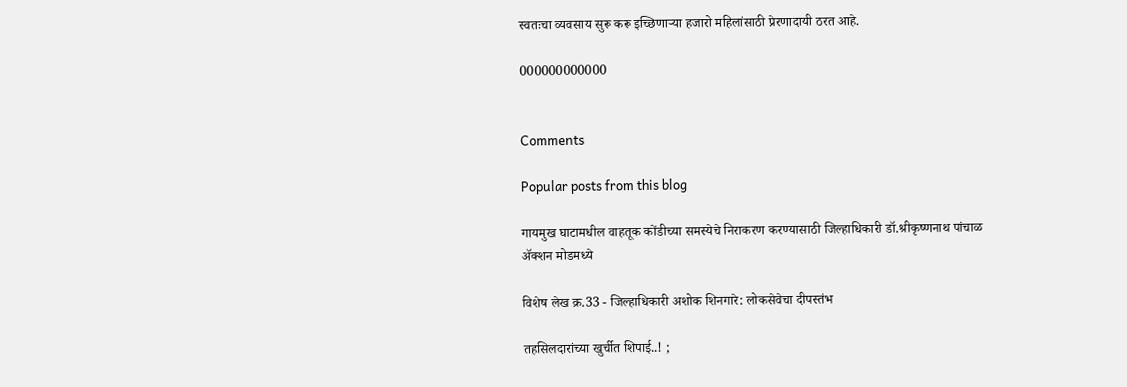स्वतःचा व्यवसाय सुरू करू इच्छिणाऱ्या हजारो महिलांसाठी प्रेरणादायी ठरत आहे.

000000000000


Comments

Popular posts from this blog

गायमुख घाटामधील वाहतूक कोंडीच्या समस्येचे निराकरण करण्यासाठी जिल्हाधिकारी डॉ.श्रीकृष्णनाथ पांचाळ ॲक्शन मोडमध्ये

विशेष लेख क्र.33 - जिल्हाधिकारी अशोक शिनगारे: लोकसेवेचा दीपस्तंभ

तहसिलदारांच्या खुर्चीत शिपाई..! ;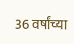36 वर्षांच्या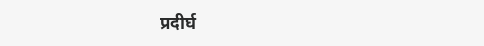प्रदीर्घ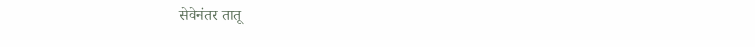सेवेनंतर तातू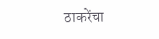ठाकरेंचा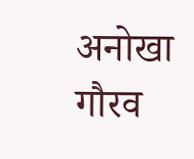अनोखा गौरव